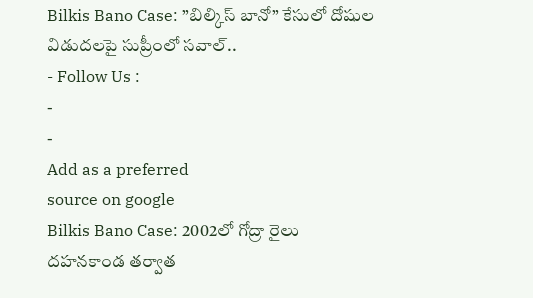Bilkis Bano Case: ”బిల్కిస్ బానో” కేసులో దోషుల విడుదలపై సుప్రీంలో సవాల్..
- Follow Us :
-
-
Add as a preferred
source on google
Bilkis Bano Case: 2002లో గోద్రా రైలు దహనకాండ తర్వాత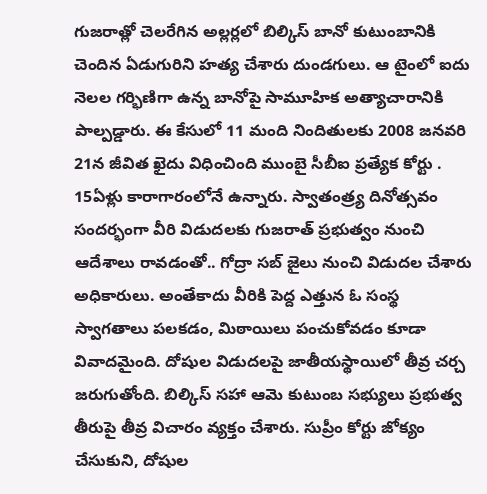గుజరాత్లో చెలరేగిన అల్లర్లలో బిల్కిస్ బానో కుటుంబానికి చెందిన ఏడుగురిని హత్య చేశారు దుండగులు. ఆ టైంలో ఐదు నెలల గర్భిణిగా ఉన్న బానోపై సామూహిక అత్యాచారానికి పాల్పడ్డారు. ఈ కేసులో 11 మంది నిందితులకు 2008 జనవరి 21న జీవిత ఖైదు విధించింది ముంబై సీబీఐ ప్రత్యేక కోర్టు . 15ఏళ్లు కారాగారంలోనే ఉన్నారు. స్వాతంత్ర్య దినోత్సవం సందర్భంగా వీరి విడుదలకు గుజరాత్ ప్రభుత్వం నుంచి ఆదేశాలు రావడంతో.. గోద్రా సబ్ జైలు నుంచి విడుదల చేశారు అధికారులు. అంతేకాదు వీరికి పెద్ద ఎత్తున ఓ సంస్థ స్వాగతాలు పలకడం, మిఠాయిలు పంచుకోవడం కూడా వివాదమైంది. దోషుల విడుదలపై జాతీయస్థాయిలో తీవ్ర చర్చ జరుగుతోంది. బిల్కిస్ సహా ఆమె కుటుంబ సభ్యులు ప్రభుత్వ తీరుపై తీవ్ర విచారం వ్యక్తం చేశారు. సుప్రీం కోర్టు జోక్యం చేసుకుని, దోషుల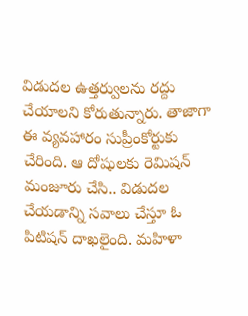విడుదల ఉత్తర్వులను రద్దు చేయాలని కోరుతున్నారు. తాజాగా ఈ వ్యవహారం సుప్రీంకోర్టుకు చేరింది. ఆ దోషులకు రెమిషన్ మంజూరు చేసి.. విడుదల చేయడాన్ని సవాలు చేస్తూ ఓ పిటిషన్ దాఖలైంది. మహిళా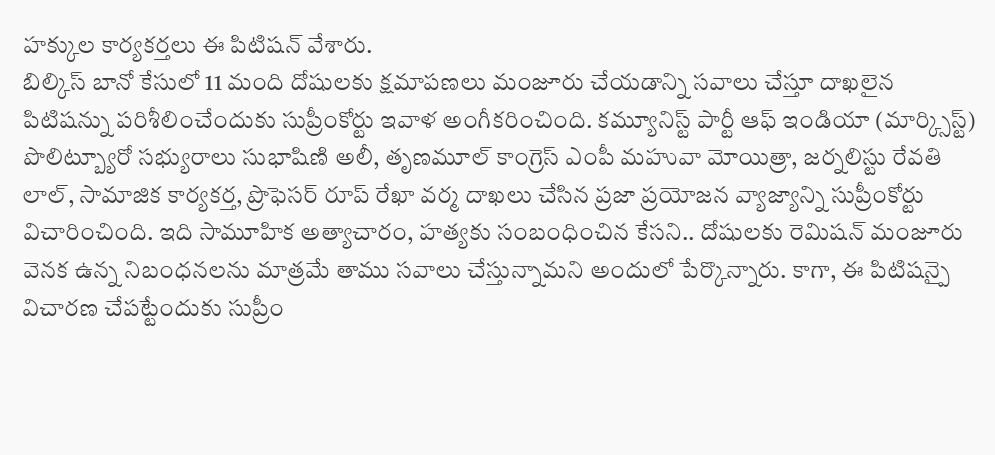హక్కుల కార్యకర్తలు ఈ పిటిషన్ వేశారు.
బిల్కిస్ బానో కేసులో 11 మంది దోషులకు క్షమాపణలు మంజూరు చేయడాన్ని సవాలు చేస్తూ దాఖలైన పిటిషన్ను పరిశీలించేందుకు సుప్రీంకోర్టు ఇవాళ అంగీకరించింది. కమ్యూనిస్ట్ పార్టీ ఆఫ్ ఇండియా (మార్క్సిస్ట్) పొలిట్బ్యూరో సభ్యురాలు సుభాషిణి అలీ, తృణమూల్ కాంగ్రెస్ ఎంపీ మహువా మోయిత్రా, జర్నలిస్టు రేవతి లాల్, సామాజిక కార్యకర్త, ప్రొఫెసర్ రూప్ రేఖా వర్మ దాఖలు చేసిన ప్రజా ప్రయోజన వ్యాజ్యాన్ని సుప్రీంకోర్టు విచారించింది. ఇది సామూహిక అత్యాచారం, హత్యకు సంబంధించిన కేసని.. దోషులకు రెమిషన్ మంజూరు వెనక ఉన్న నిబంధనలను మాత్రమే తాము సవాలు చేస్తున్నామని అందులో పేర్కొన్నారు. కాగా, ఈ పిటిషన్పై విచారణ చేపట్టేందుకు సుప్రీం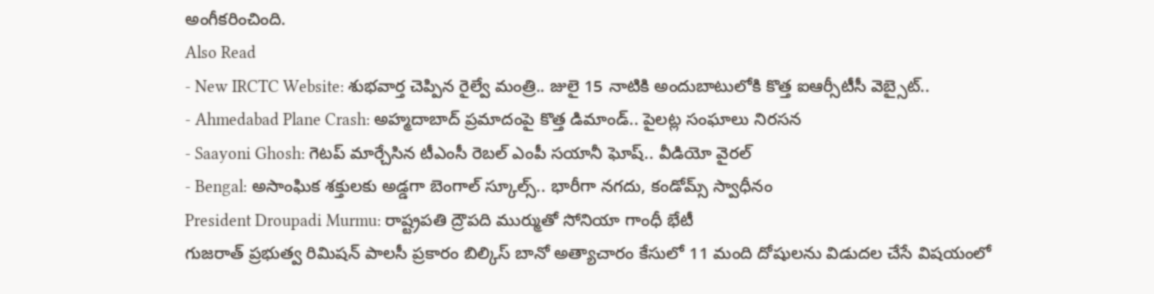అంగీకరించింది.
Also Read
- New IRCTC Website: శుభవార్త చెప్పిన రైల్వే మంత్రి.. జులై 15 నాటికి అందుబాటులోకి కొత్త ఐఆర్సీటీసీ వెబ్సైట్..
- Ahmedabad Plane Crash: అహ్మదాబాద్ ప్రమాదంపై కొత్త డిమాండ్.. పైలట్ల సంఘాలు నిరసన
- Saayoni Ghosh: గెటప్ మార్చేసిన టీఎంసీ రెబల్ ఎంపీ సయానీ ఘోష్.. వీడియో వైరల్
- Bengal: అసాంఘిక శక్తులకు అడ్డగా బెంగాల్ స్కూల్స్.. భారీగా నగదు, కండోమ్స్ స్వాధీనం
President Droupadi Murmu: రాష్ట్రపతి ద్రౌపది ముర్ముతో సోనియా గాంధీ భేటీ
గుజరాత్ ప్రభుత్వ రిమిషన్ పాలసీ ప్రకారం బిల్కిస్ బానో అత్యాచారం కేసులో 11 మంది దోషులను విడుదల చేసే విషయంలో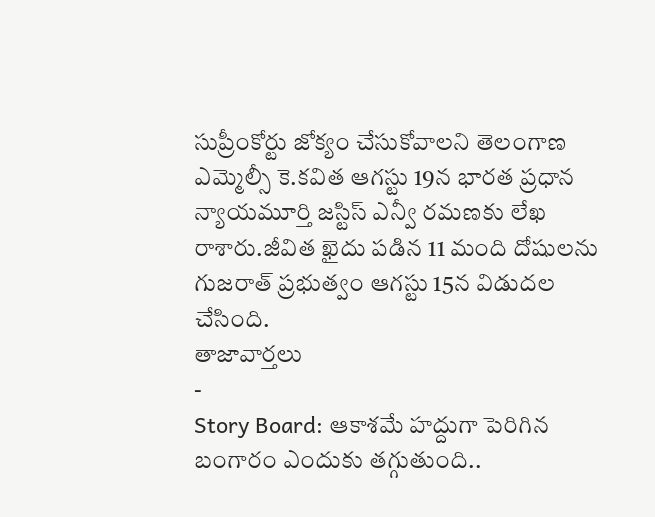సుప్రీంకోర్టు జోక్యం చేసుకోవాలని తెలంగాణ ఎమ్మెల్సీ కె.కవిత ఆగస్టు 19న భారత ప్రధాన న్యాయమూర్తి జస్టిస్ ఎన్వీ రమణకు లేఖ రాశారు.జీవిత ఖైదు పడిన 11 మంది దోషులను గుజరాత్ ప్రభుత్వం ఆగస్టు 15న విడుదల చేసింది.
తాజావార్తలు
-
Story Board: ఆకాశమే హద్దుగా పెరిగిన బంగారం ఎందుకు తగ్గుతుంది..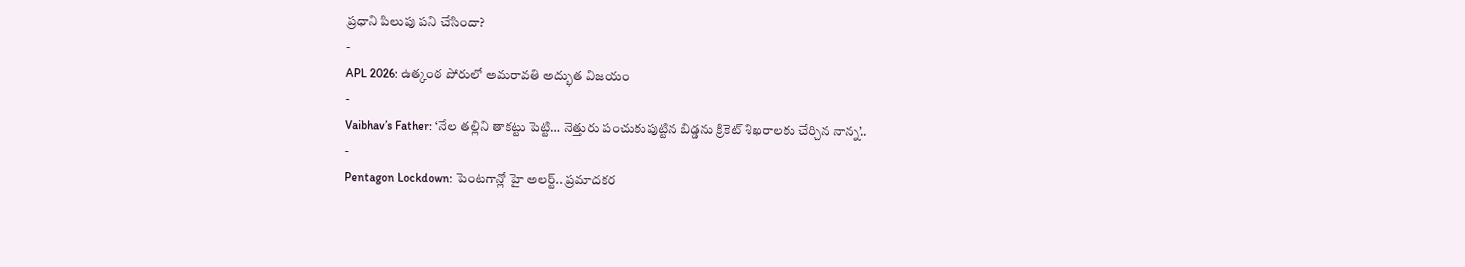ప్రధాని పిలుపు పని చేసిందా?
-
APL 2026: ఉత్కంఠ పోరులో అమరావతి అద్భుత విజయం
-
Vaibhav’s Father: ‘నేల తల్లిని తాకట్టు పెట్టి… నెత్తురు పంచుకుపుట్టిన బిడ్డను క్రికెట్ శిఖరాలకు చేర్చిన నాన్న’..
-
Pentagon Lockdown: పెంటగాన్లో హై అలర్ట్.. ప్రమాదకర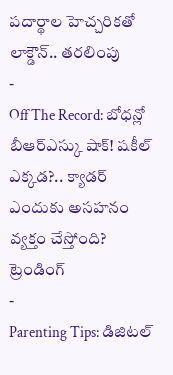పదార్థాల హెచ్చరికతో లాక్డౌన్.. తరలింపు
-
Off The Record: బోధన్లో బీఆర్ఎస్కు షాక్! షకీల్ ఎక్కడ?.. క్యాడర్ ఎందుకు అసహనం వ్యక్తం చేస్తోంది?
ట్రెండింగ్
-
Parenting Tips: డిజిటల్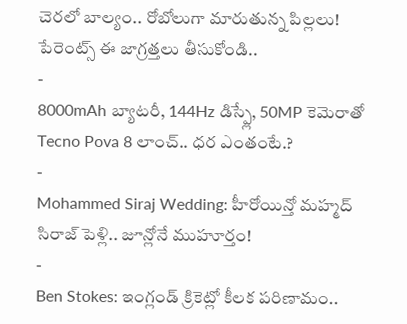చెరలో బాల్యం.. రోబోలుగా మారుతున్న పిల్లలు! పేరెంట్స్ ఈ జాగ్రత్తలు తీసుకోండి..
-
8000mAh బ్యాటరీ, 144Hz డిస్ప్లే, 50MP కెమెరాతో Tecno Pova 8 లాంచ్.. ధర ఎంతంటే.?
-
Mohammed Siraj Wedding: హీరోయిన్తో మహ్మద్ సిరాజ్ పెళ్లి.. జూన్లోనే ముహూర్తం!
-
Ben Stokes: ఇంగ్లండ్ క్రికెట్లో కీలక పరిణామం..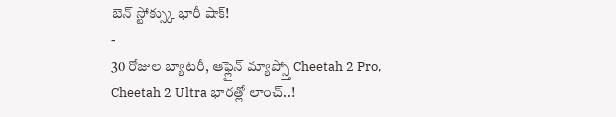బెన్ స్టోక్స్కు భారీ షాక్!
-
30 రోజుల బ్యాటరీ, ఆఫ్లైన్ మ్యాప్స్తో Cheetah 2 Pro, Cheetah 2 Ultra భారత్లో లాంచ్..!